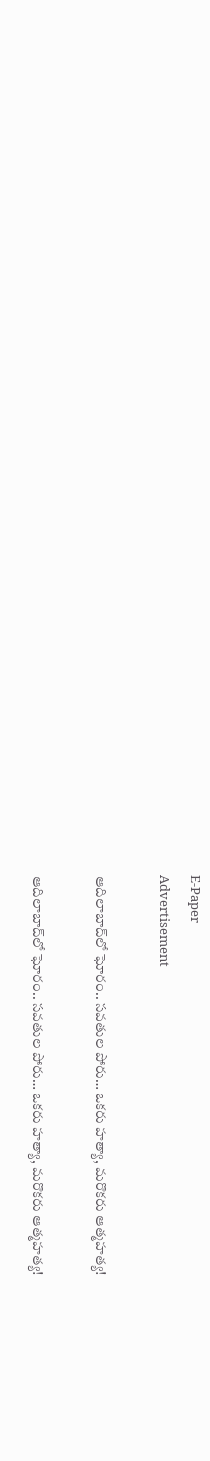E-Paper
Advertisement

ఆదిలాబాద్‌లో ఘోరం.. సవతుల పోరు… ఒకరు హత్యా, మరొకరు ఆత్మహత్య!

ఆదిలాబాద్‌లో ఘోరం.. సవతుల పోరు… ఒకరు హత్యా, మరొకరు ఆత్మహత్య!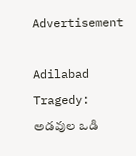Advertisement

Adilabad Tragedy: అడవుల ఒడి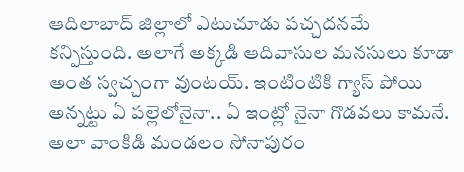ఆదిలాబాద్‌ జిల్లాలో ఎటుచూడు పచ్చదనమే కన్పిస్తుంది. అలాగే అక్కడి ఆదివాసుల మనసులు కూడా అంత స్వచ్చంగా వుంటయ్‌. ఇంటింటికి గ్యాస్‌ పోయి అన్నట్టు ఏ పల్లెలోనైనా.. ఏ ఇంట్లో నైనా గొడవలు కామనే. అలా వాంకిడి మండలం సోనాపురం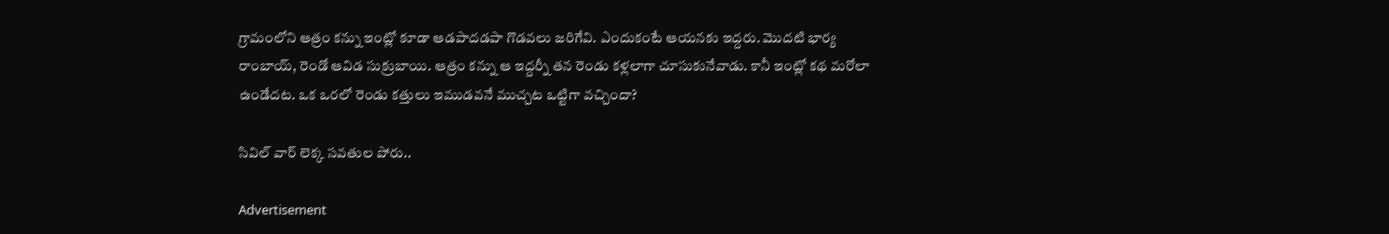గ్రామంలోని ఆత్రం కన్ను ఇంట్లో కూడా ఆడపాదడపా గొడవలు జరిగేవి. ఎందుకంటే ఆయనకు ఇద్దరు. మొదటి భార్య రాంబాయ్‌, రెండో ఆవిడ సుక్రుబాయి. ఆత్రం కన్ను ఆ ఇద్దర్నీ తన రెండు కళ్లలాగా చూసుకునేవాడు. కానీ ఇంట్లో కథ మరోలా ఉండేదట. ఒక ఒరలో రెండు కత్తులు ఇముడవనే ముచ్చట ఒట్టిగా వచ్చిందా?

సివిల్ వార్ లెక్క సవతుల పోరు..

Advertisement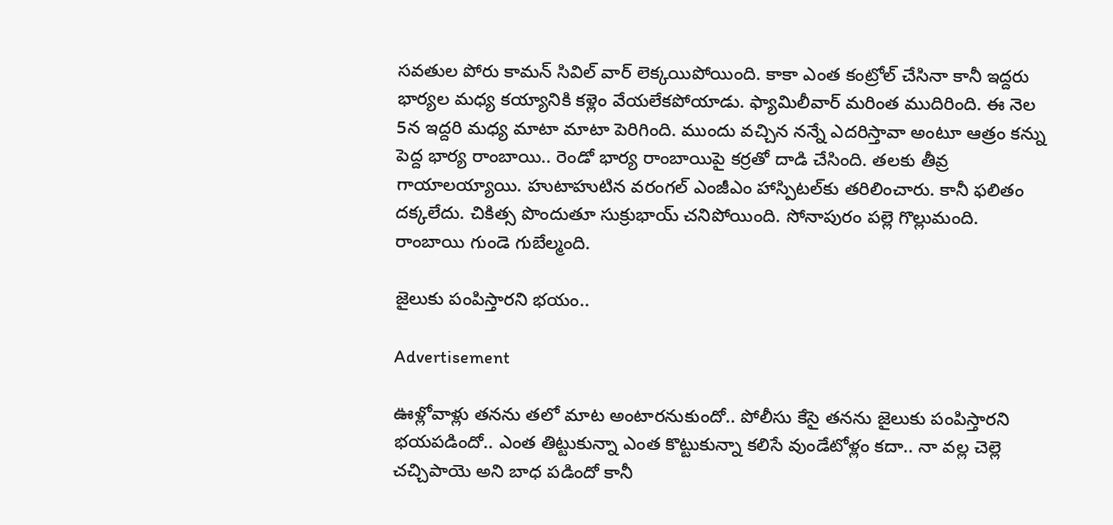సవతుల పోరు కామన్‌ సివిల్‌ వార్‌ లెక్కయిపోయింది. కాకా ఎంత కంట్రోల్‌ చేసినా కానీ ఇద్దరు భార్యల మధ్య కయ్యానికి కళ్లెం వేయలేకపోయాడు. ఫ్యామిలీవార్‌ మరింత ముదిరింది. ఈ నెల 5న ఇద్దరి మధ్య మాటా మాటా పెరిగింది. ముందు వచ్చిన నన్నే ఎదరిస్తావా అంటూ ఆత్రం కన్ను పెద్ద భార్య రాంబాయి.. రెండో భార్య రాంబాయిపై కర్రతో దాడి చేసింది. తలకు తీవ్ర గాయాలయ్యాయి. హుటాహుటిన వరంగల్‌ ఎంజీఎం హాస్పిటల్‌కు తరిలించారు. కానీ ఫలితం దక్కలేదు. చికిత్స పొందుతూ సుక్రుభాయ్‌ చనిపోయింది. సోనాపురం పల్లె గొల్లుమంది. రాంబాయి గుండె గుబేల్మంది.

జైలుకు పంపిస్తారని భయం..

Advertisement

ఊళ్లోవాళ్లు తనను తలో మాట అంటారనుకుందో.. పోలీసు కేసై తనను జైలుకు పంపిస్తారని భయపడిందో.. ఎంత తిట్టుకున్నా ఎంత కొట్టుకున్నా కలిసే వుండేటోళ్లం కదా.. నా వల్ల చెల్లె చచ్చిపాయె అని బాధ పడిందో కానీ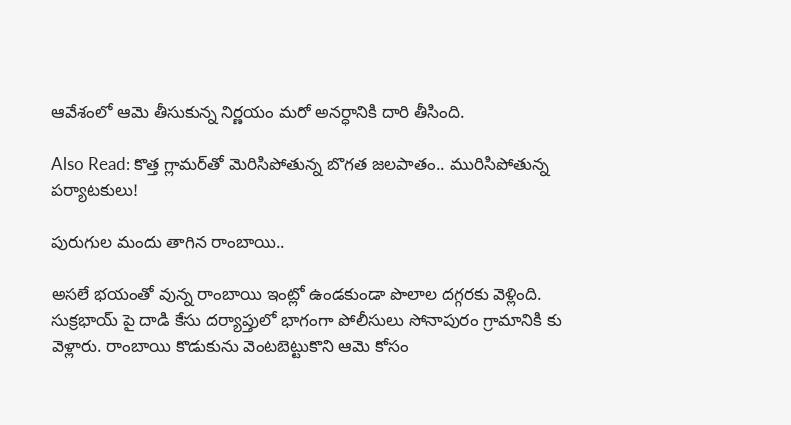ఆవేశంలో ఆమె తీసుకున్న నిర్ణయం మరో అనర్ధానికి దారి తీసింది.

Also Read: కొత్త గ్లామర్‌తో మెరిసిపోతున్న బొగత జలపాతం.. మురిసిపోతున్న పర్యాటకులు!

పురుగుల మందు తాగిన రాంబాయి..

అసలే భయంతో వున్న రాంబాయి ఇంట్లో ఉండకుండా పొలాల దగ్గరకు వెళ్లింది. సుక్రభాయ్‌ పై దాడి కేసు దర్యాప్తులో భాగంగా పోలీసులు సోనాపురం గ్రామానికి కు వెళ్లారు. రాంబాయి కొడుకును వెంటబెట్టుకొని ఆమె కోసం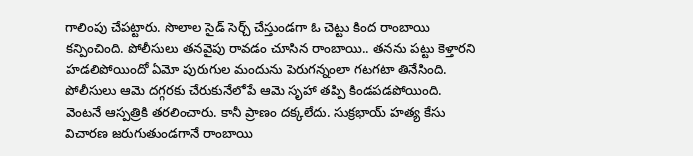గాలింపు చేపట్టారు. సొలాల సైడ్‌ సెర్చ్‌ చేస్తుండగా ఓ చెట్టు కింద రాంబాయి కన్పించింది. పోలీసులు తనవైపు రావడం చూసిన రాంబాయి.. తనను పట్టు కెళ్తారని హడలిపోయిందో ఏమో పురుగుల మందును పెరుగన్నంలా గటగటా తినేసింది. పోలీసులు ఆమె దగ్గరకు చేరుకునేలోపే ఆమె సృహా తప్పి కిండపడపోయింది. వెంటనే ఆస్పత్రికి తరలించారు. కానీ ప్రాణం దక్కలేదు. సుక్రభాయ్‌ హత్య కేసు విచారణ జరుగుతుండగానే రాంబాయి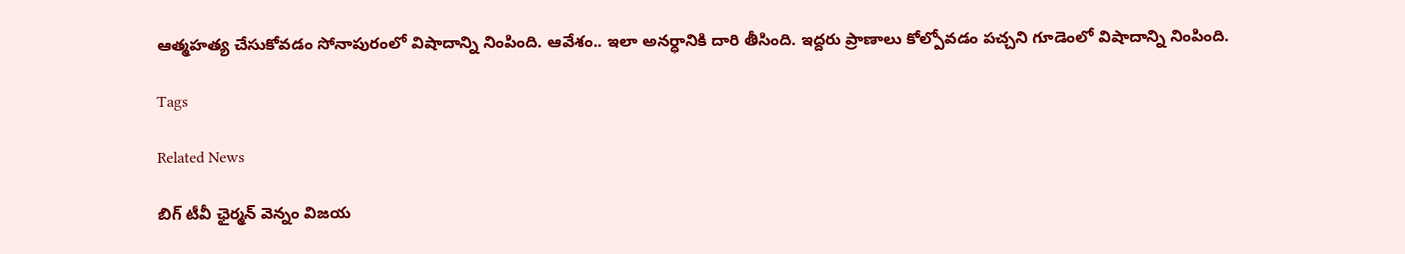ఆత్మహత్య చేసుకోవడం సోనాపురంలో విషాదాన్ని నింపింది. ఆవేశం.. ఇలా అనర్ధానికి దారి తీసింది. ఇద్దరు ప్రాణాలు కోల్పోవడం పచ్చని గూడెంలో విషాదాన్ని నింపింది.

Tags

Related News

బిగ్ టీవీ ఛైర్మన్ వెన్నం విజయ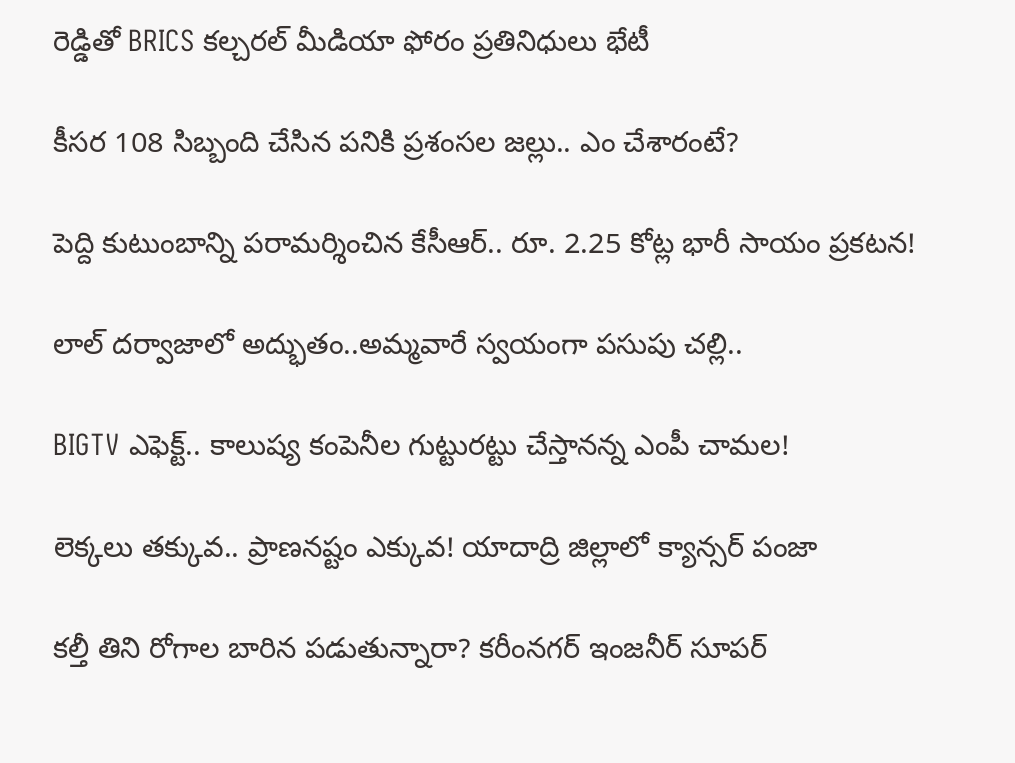రెడ్డితో BRICS కల్చరల్ మీడియా ఫోరం ప్రతినిధులు భేటీ

కీసర 108 సిబ్బంది చేసిన పనికి ప్రశంసల జల్లు.. ఎం చేశారంటే?

పెద్ది కుటుంబాన్ని పరామర్శించిన కేసీఆర్.. రూ. 2.25 కోట్ల భారీ సాయం ప్రకటన!

లాల్ దర్వాజాలో అద్భుతం..అమ్మవారే స్వయంగా పసుపు చల్లి..

BIGTV ఎఫెక్ట్.. కాలుష్య కంపెనీల గుట్టురట్టు చేస్తానన్న ఎంపీ చామల!

లెక్కలు తక్కువ.. ప్రాణనష్టం ఎక్కువ! యాదాద్రి జిల్లాలో క్యాన్సర్ పంజా

కల్తీ తిని రోగాల బారిన పడుతున్నారా? కరీంనగర్ ఇంజనీర్ సూపర్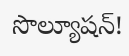సొల్యూషన్!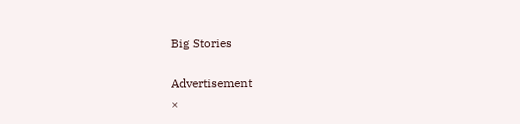Big Stories

Advertisement
×